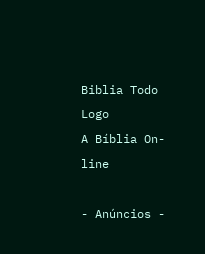Biblia Todo Logo
A Bíblia On-line

- Anúncios -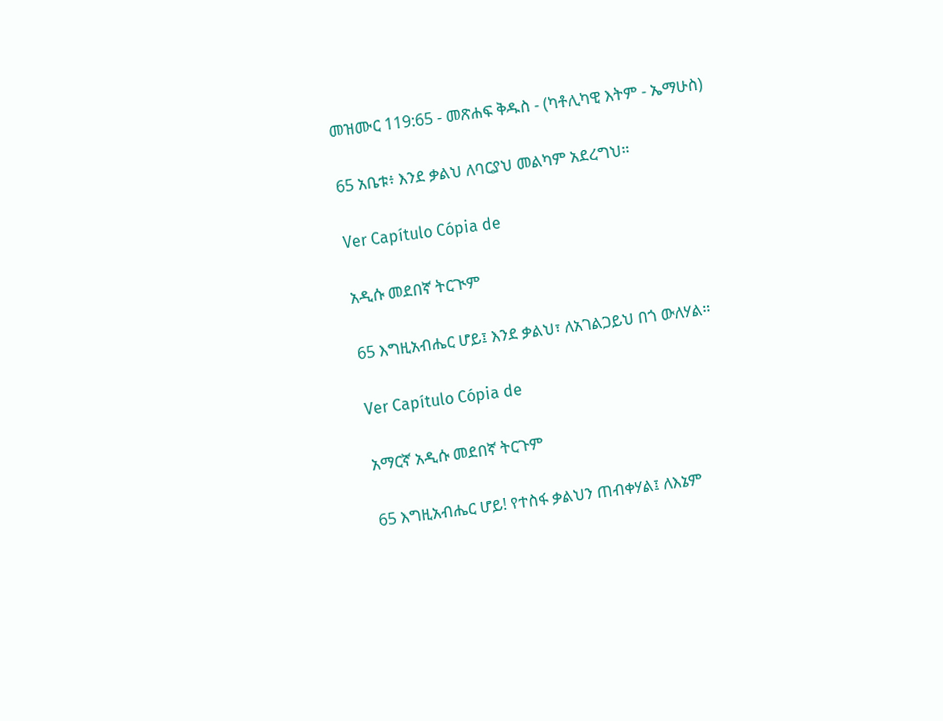መዝሙር 119:65 - መጽሐፍ ቅዱስ - (ካቶሊካዊ እትም - ኤማሁስ)

65 አቤቱ፥ እንደ ቃልህ ለባርያህ መልካም አደረግህ።

Ver Capítulo Cópia de

አዲሱ መደበኛ ትርጒም

65 እግዚአብሔር ሆይ፤ እንደ ቃልህ፣ ለአገልጋይህ በጎ ውለሃል።

Ver Capítulo Cópia de

አማርኛ አዲሱ መደበኛ ትርጉም

65 እግዚአብሔር ሆይ! የተስፋ ቃልህን ጠብቀሃል፤ ለእኔም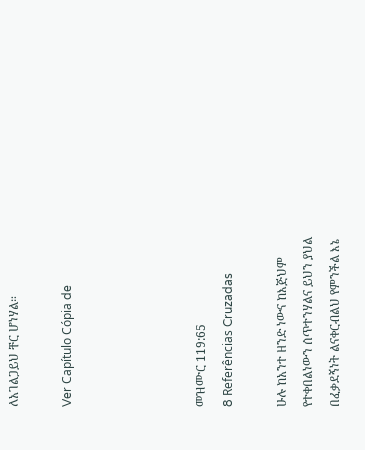ለአገልጋይህ ቸር ሆነሃል።

Ver Capítulo Cópia de




መዝሙር 119:65
8 Referências Cruzadas

ሁሉ ከአንተ ዘንድ ነውና ከእጅህም የተቀበልነውን ሰጥተንሃልና ይህን ያህል በፈቃደኝነት ልናቀርብልህ የምንችል እኔ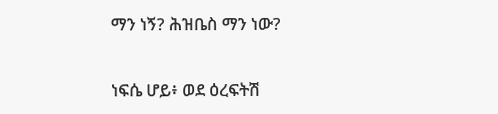ማን ነኝ? ሕዝቤስ ማን ነው?


ነፍሴ ሆይ፥ ወደ ዕረፍትሽ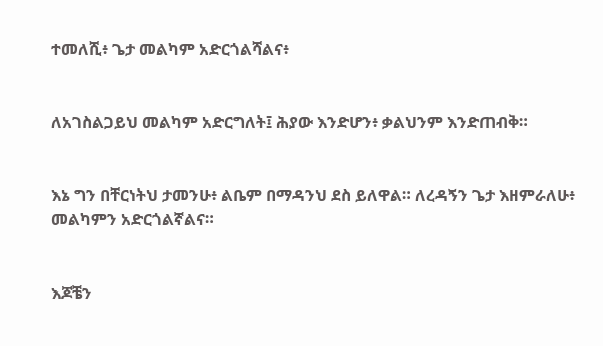ተመለሺ፥ ጌታ መልካም አድርጎልሻልና፥


ለአገስልጋይህ መልካም አድርግለት፤ ሕያው እንድሆን፥ ቃልህንም እንድጠብቅ።


እኔ ግን በቸርነትህ ታመንሁ፥ ልቤም በማዳንህ ደስ ይለዋል። ለረዳኝን ጌታ እዘምራለሁ፥ መልካምን አድርጎልኛልና።


እጆቼን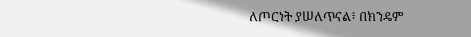ለጦርነት ያሠለጥናል፥ በክንዴም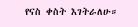የናስ ቀስት እገትራለሁ።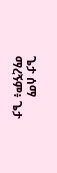ጌታ ሰማ ማረኝም፥ ጌታ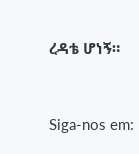ረዳቴ ሆነኝ።


Siga-nos em: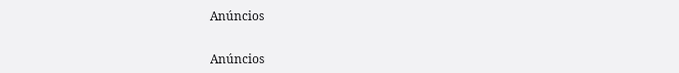Anúncios


Anúncios